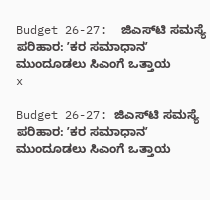Budget 26-27:  ಜಿಎಸ್‌ಟಿ ಸಮಸ್ಯೆ ಪರಿಹಾರ: ʼಕರ ಸಮಾಧಾನʼ ಮುಂದೂಡಲು ಸಿಎಂಗೆ ಒತ್ತಾಯ
x

Budget 26-27: ಜಿಎಸ್‌ಟಿ ಸಮಸ್ಯೆ ಪರಿಹಾರ: ʼಕರ ಸಮಾಧಾನʼ ಮುಂದೂಡಲು ಸಿಎಂಗೆ ಒತ್ತಾಯ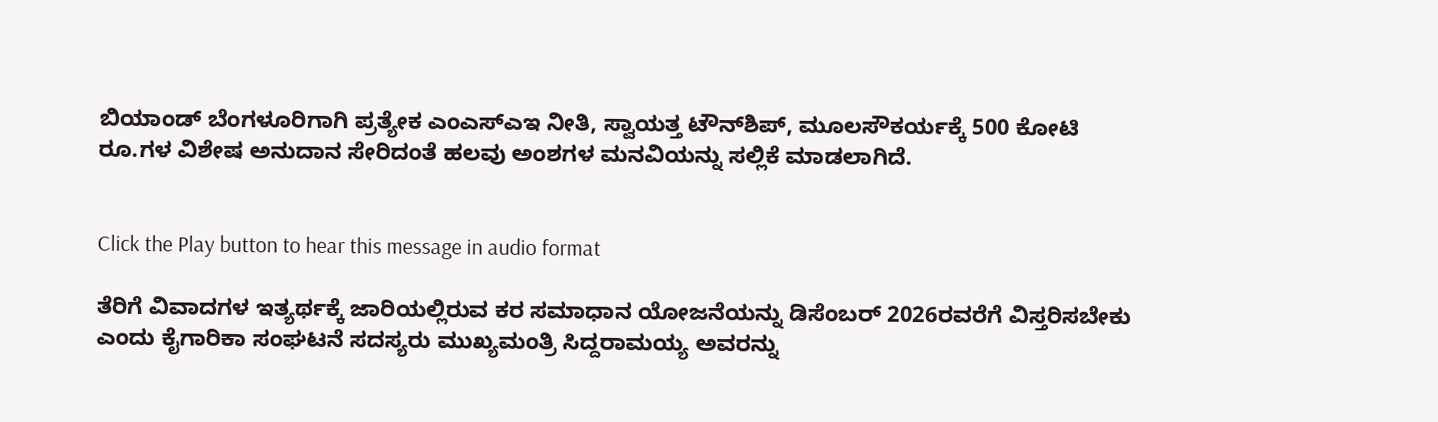ಬಿಯಾಂಡ್‌ ಬೆಂಗಳೂರಿಗಾಗಿ ಪ್ರತ್ಯೇಕ ಎಂಎಸ್‌ಎಇ ನೀತಿ, ಸ್ವಾಯತ್ತ ಟೌನ್‌ಶಿಪ್‌, ಮೂಲಸೌಕರ್ಯಕ್ಕೆ 500 ಕೋಟಿ ರೂ.ಗಳ ವಿಶೇಷ ಅನುದಾನ ಸೇರಿದಂತೆ ಹಲವು ಅಂಶಗಳ ಮನವಿಯನ್ನು ಸಲ್ಲಿಕೆ ಮಾಡಲಾಗಿದೆ.


Click the Play button to hear this message in audio format

ತೆರಿಗೆ ವಿವಾದಗಳ ಇತ್ಯರ್ಥಕ್ಕೆ ಜಾರಿಯಲ್ಲಿರುವ ಕರ ಸಮಾಧಾನ ಯೋಜನೆಯನ್ನು ಡಿಸೆಂಬರ್ 2026ರವರೆಗೆ ವಿಸ್ತರಿಸಬೇಕು ಎಂದು ಕೈಗಾರಿಕಾ ಸಂಘಟನೆ ಸದಸ್ಯರು ಮುಖ್ಯಮಂತ್ರಿ ಸಿದ್ದರಾಮಯ್ಯ ಅವರನ್ನು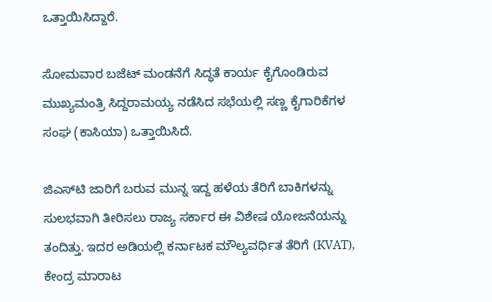ಒತ್ತಾಯಿಸಿದ್ದಾರೆ.

ಸೋಮವಾರ ಬಜೆಟ್‌ ಮಂಡನೆಗೆ ಸಿದ್ಧತೆ ಕಾರ್ಯ ಕೈಗೊಂಡಿರುವ ಮುಖ್ಯಮಂತ್ರಿ ಸಿದ್ದರಾಮಯ್ಯ ನಡೆಸಿದ ಸಭೆಯಲ್ಲಿ ಸಣ್ಣ ಕೈಗಾರಿಕೆಗಳ ಸಂಘ (ಕಾಸಿಯಾ) ಒತ್ತಾಯಿಸಿದೆ.

ಜಿಎಸ್‌ಟಿ ಜಾರಿಗೆ ಬರುವ ಮುನ್ನ ಇದ್ದ ಹಳೆಯ ತೆರಿಗೆ ಬಾಕಿಗಳನ್ನು ಸುಲಭವಾಗಿ ತೀರಿಸಲು ರಾಜ್ಯ ಸರ್ಕಾರ ಈ ವಿಶೇಷ ಯೋಜನೆಯನ್ನು ತಂದಿತ್ತು. ಇದರ ಅಡಿಯಲ್ಲಿ ಕರ್ನಾಟಕ ಮೌಲ್ಯವರ್ಧಿತ ತೆರಿಗೆ (KVAT), ಕೇಂದ್ರ ಮಾರಾಟ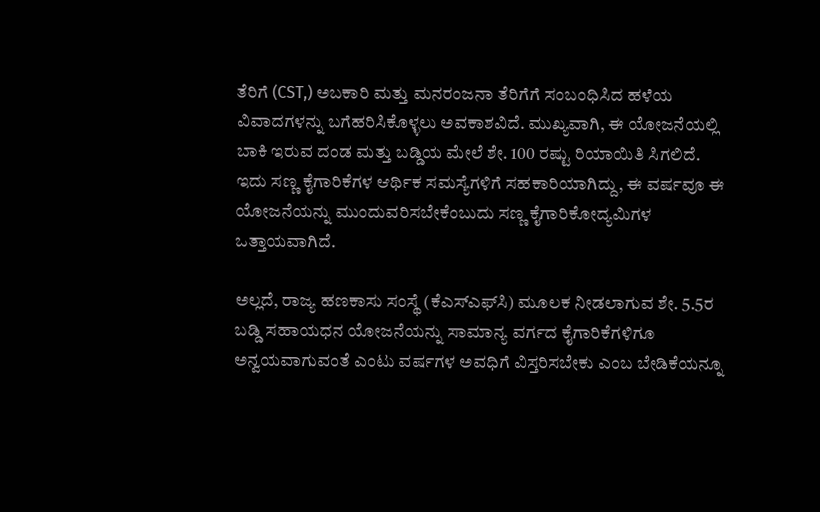ತೆರಿಗೆ (CST,) ಅಬಕಾರಿ ಮತ್ತು ಮನರಂಜನಾ ತೆರಿಗೆಗೆ ಸಂಬಂಧಿಸಿದ ಹಳೆಯ ವಿವಾದಗಳನ್ನು ಬಗೆಹರಿಸಿಕೊಳ್ಳಲು ಅವಕಾಶವಿದೆ. ಮುಖ್ಯವಾಗಿ, ಈ ಯೋಜನೆಯಲ್ಲಿ ಬಾಕಿ ಇರುವ ದಂಡ ಮತ್ತು ಬಡ್ಡಿಯ ಮೇಲೆ ಶೇ. 100 ರಷ್ಟು ರಿಯಾಯಿತಿ ಸಿಗಲಿದೆ. ಇದು ಸಣ್ಣ ಕೈಗಾರಿಕೆಗಳ ಆರ್ಥಿಕ ಸಮಸ್ಯೆಗಳಿಗೆ ಸಹಕಾರಿಯಾಗಿದ್ದು, ಈ ವರ್ಷವೂ ಈ ಯೋಜನೆಯನ್ನು ಮುಂದುವರಿಸಬೇಕೆಂಬುದು ಸಣ್ಣ ಕೈಗಾರಿಕೋದ್ಯಮಿಗಳ ಒತ್ತಾಯವಾಗಿದೆ.

ಅಲ್ಲದೆ, ರಾಜ್ಯ ಹಣಕಾಸು ಸಂಸ್ಥೆ (ಕೆಎಸ್‌ಎಫ್‌ಸಿ) ಮೂಲಕ ನೀಡಲಾಗುವ ಶೇ. 5.5ರ ಬಡ್ಡಿ ಸಹಾಯಧನ ಯೋಜನೆಯನ್ನು ಸಾಮಾನ್ಯ ವರ್ಗದ ಕೈಗಾರಿಕೆಗಳಿಗೂ ಅನ್ವಯವಾಗುವಂತೆ ಎಂಟು ವರ್ಷಗಳ ಅವಧಿಗೆ ವಿಸ್ತರಿಸಬೇಕು ಎಂಬ ಬೇಡಿಕೆಯನ್ನೂ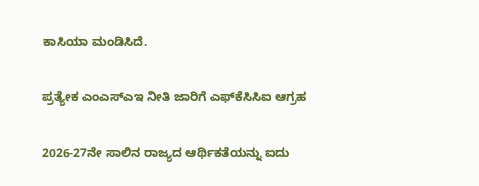ಕಾಸಿಯಾ ಮಂಡಿಸಿದೆ.

ಪ್ರತ್ಯೇಕ ಎಂಎಸ್‌ಎಇ ನೀತಿ ಜಾರಿಗೆ ಎಫ್‌ಕೆಸಿಸಿಐ ಆಗ್ರಹ

2026-27ನೇ ಸಾಲಿನ ರಾಜ್ಯದ ಆರ್ಥಿಕತೆಯನ್ನು ಐದು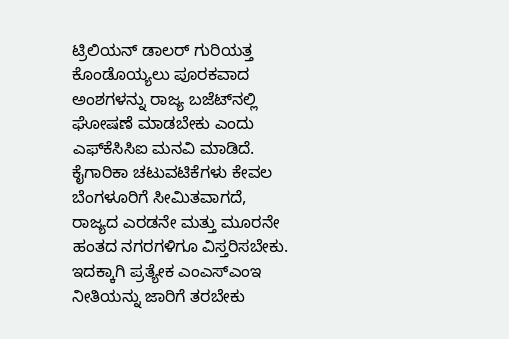ಟ್ರಿಲಿಯನ್ ಡಾಲರ್ ಗುರಿಯತ್ತ ಕೊಂಡೊಯ್ಯಲು ಪೂರಕವಾದ ಅಂಶಗಳನ್ನು ರಾಜ್ಯ ಬಜೆಟ್‌ನಲ್ಲಿ ಘೋಷಣೆ ಮಾಡಬೇಕು ಎಂದು ಎಫ್‌ಕೆಸಿಸಿಐ ಮನವಿ ಮಾಡಿದೆ. ಕೈಗಾರಿಕಾ ಚಟುವಟಿಕೆಗಳು ಕೇವಲ ಬೆಂಗಳೂರಿಗೆ ಸೀಮಿತವಾಗದೆ, ರಾಜ್ಯದ ಎರಡನೇ ಮತ್ತು ಮೂರನೇ ಹಂತದ ನಗರಗಳಿಗೂ ವಿಸ್ತರಿಸಬೇಕು. ಇದಕ್ಕಾಗಿ ಪ್ರತ್ಯೇಕ ಎಂಎಸ್‌ಎಂಇ ನೀತಿಯನ್ನು ಜಾರಿಗೆ ತರಬೇಕು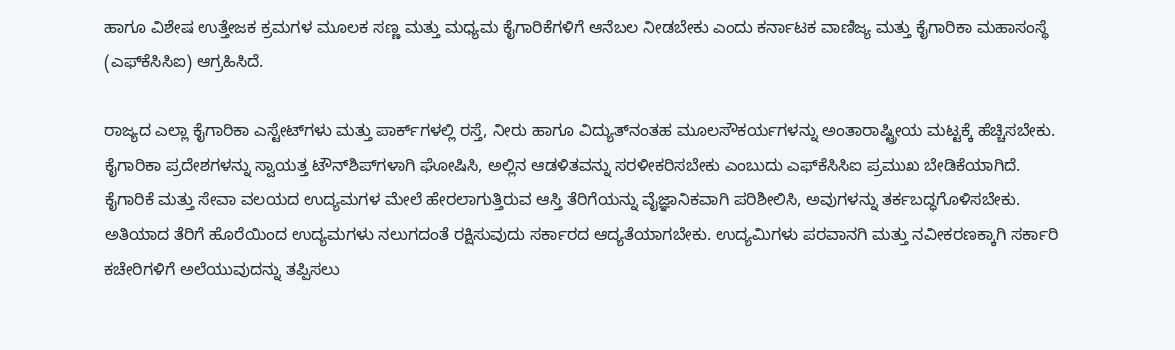ಹಾಗೂ ವಿಶೇಷ ಉತ್ತೇಜಕ ಕ್ರಮಗಳ ಮೂಲಕ ಸಣ್ಣ ಮತ್ತು ಮಧ್ಯಮ ಕೈಗಾರಿಕೆಗಳಿಗೆ ಆನೆಬಲ ನೀಡಬೇಕು ಎಂದು ಕರ್ನಾಟಕ ವಾಣಿಜ್ಯ ಮತ್ತು ಕೈಗಾರಿಕಾ ಮಹಾಸಂಸ್ಥೆ (ಎಫ್‌ಕೆಸಿಸಿಐ) ಆಗ್ರಹಿಸಿದೆ.

ರಾಜ್ಯದ ಎಲ್ಲಾ ಕೈಗಾರಿಕಾ ಎಸ್ಟೇಟ್‌ಗಳು ಮತ್ತು ಪಾರ್ಕ್‌ಗಳಲ್ಲಿ ರಸ್ತೆ, ನೀರು ಹಾಗೂ ವಿದ್ಯುತ್‌ನಂತಹ ಮೂಲಸೌಕರ್ಯಗಳನ್ನು ಅಂತಾರಾಷ್ಟ್ರೀಯ ಮಟ್ಟಕ್ಕೆ ಹೆಚ್ಚಿಸಬೇಕು. ಕೈಗಾರಿಕಾ ಪ್ರದೇಶಗಳನ್ನು ಸ್ವಾಯತ್ತ ಟೌನ್‌ಶಿಪ್‌ಗಳಾಗಿ ಘೋಷಿಸಿ, ಅಲ್ಲಿನ ಆಡಳಿತವನ್ನು ಸರಳೀಕರಿಸಬೇಕು ಎಂಬುದು ಎಫ್‌ಕೆಸಿಸಿಐ ಪ್ರಮುಖ ಬೇಡಿಕೆಯಾಗಿದೆ. ಕೈಗಾರಿಕೆ ಮತ್ತು ಸೇವಾ ವಲಯದ ಉದ್ಯಮಗಳ ಮೇಲೆ ಹೇರಲಾಗುತ್ತಿರುವ ಆಸ್ತಿ ತೆರಿಗೆಯನ್ನು ವೈಜ್ಞಾನಿಕವಾಗಿ ಪರಿಶೀಲಿಸಿ, ಅವುಗಳನ್ನು ತರ್ಕಬದ್ಧಗೊಳಿಸಬೇಕು. ಅತಿಯಾದ ತೆರಿಗೆ ಹೊರೆಯಿಂದ ಉದ್ಯಮಗಳು ನಲುಗದಂತೆ ರಕ್ಷಿಸುವುದು ಸರ್ಕಾರದ ಆದ್ಯತೆಯಾಗಬೇಕು. ಉದ್ಯಮಿಗಳು ಪರವಾನಗಿ ಮತ್ತು ನವೀಕರಣಕ್ಕಾಗಿ ಸರ್ಕಾರಿ ಕಚೇರಿಗಳಿಗೆ ಅಲೆಯುವುದನ್ನು ತಪ್ಪಿಸಲು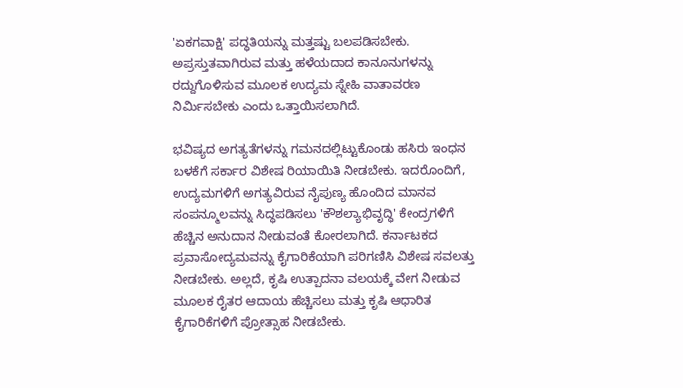'ಏಕಗವಾಕ್ಷಿ' ಪದ್ಧತಿಯನ್ನು ಮತ್ತಷ್ಟು ಬಲಪಡಿಸಬೇಕು. ಅಪ್ರಸ್ತುತವಾಗಿರುವ ಮತ್ತು ಹಳೆಯದಾದ ಕಾನೂನುಗಳನ್ನು ರದ್ದುಗೊಳಿಸುವ ಮೂಲಕ ಉದ್ಯಮ ಸ್ನೇಹಿ ವಾತಾವರಣ ನಿರ್ಮಿಸಬೇಕು ಎಂದು ಒತ್ತಾಯಿಸಲಾಗಿದೆ.

ಭವಿಷ್ಯದ ಅಗತ್ಯತೆಗಳನ್ನು ಗಮನದಲ್ಲಿಟ್ಟುಕೊಂಡು ಹಸಿರು ಇಂಧನ ಬಳಕೆಗೆ ಸರ್ಕಾರ ವಿಶೇಷ ರಿಯಾಯಿತಿ ನೀಡಬೇಕು. ಇದರೊಂದಿಗೆ, ಉದ್ಯಮಗಳಿಗೆ ಅಗತ್ಯವಿರುವ ನೈಪುಣ್ಯ ಹೊಂದಿದ ಮಾನವ ಸಂಪನ್ಮೂಲವನ್ನು ಸಿದ್ಧಪಡಿಸಲು 'ಕೌಶಲ್ಯಾಭಿವೃದ್ಧಿ' ಕೇಂದ್ರಗಳಿಗೆ ಹೆಚ್ಚಿನ ಅನುದಾನ ನೀಡುವಂತೆ ಕೋರಲಾಗಿದೆ. ಕರ್ನಾಟಕದ ಪ್ರವಾಸೋದ್ಯಮವನ್ನು ಕೈಗಾರಿಕೆಯಾಗಿ ಪರಿಗಣಿಸಿ ವಿಶೇಷ ಸವಲತ್ತು ನೀಡಬೇಕು. ಅಲ್ಲದೆ, ಕೃಷಿ ಉತ್ಪಾದನಾ ವಲಯಕ್ಕೆ ವೇಗ ನೀಡುವ ಮೂಲಕ ರೈತರ ಆದಾಯ ಹೆಚ್ಚಿಸಲು ಮತ್ತು ಕೃಷಿ ಆಧಾರಿತ ಕೈಗಾರಿಕೆಗಳಿಗೆ ಪ್ರೋತ್ಸಾಹ ನೀಡಬೇಕು.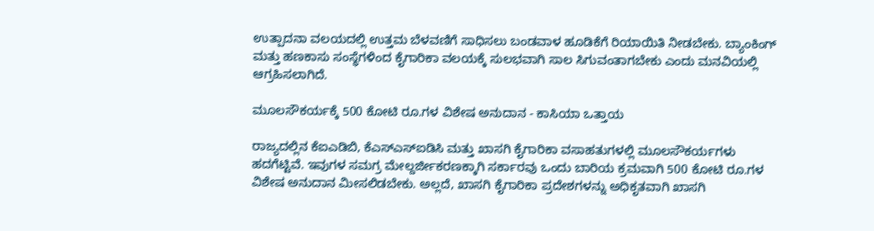ಉತ್ಪಾದನಾ ವಲಯದಲ್ಲಿ ಉತ್ತಮ ಬೆಳವಣಿಗೆ ಸಾಧಿಸಲು ಬಂಡವಾಳ ಹೂಡಿಕೆಗೆ ರಿಯಾಯಿತಿ ನೀಡಬೇಕು. ಬ್ಯಾಂಕಿಂಗ್ ಮತ್ತು ಹಣಕಾಸು ಸಂಸ್ಥೆಗಳಿಂದ ಕೈಗಾರಿಕಾ ವಲಯಕ್ಕೆ ಸುಲಭವಾಗಿ ಸಾಲ ಸಿಗುವಂತಾಗಬೇಕು ಎಂದು ಮನವಿಯಲ್ಲಿ ಆಗ್ರಹಿಸಲಾಗಿದೆ.

ಮೂಲಸೌಕರ್ಯಕ್ಕೆ 500 ಕೋಟಿ ರೂ.ಗಳ ವಿಶೇಷ ಅನುದಾನ - ಕಾಸಿಯಾ ಒತ್ತಾಯ

ರಾಜ್ಯದಲ್ಲಿನ ಕೆಐಎಡಿಬಿ, ಕೆಎಸ್‌ಎಸ್‌ಐಡಿಸಿ ಮತ್ತು ಖಾಸಗಿ ಕೈಗಾರಿಕಾ ವಸಾಹತುಗಳಲ್ಲಿ ಮೂಲಸೌಕರ್ಯಗಳು ಹದಗೆಟ್ಟಿವೆ. ಇವುಗಳ ಸಮಗ್ರ ಮೇಲ್ದರ್ಜೀಕರಣಕ್ಕಾಗಿ ಸರ್ಕಾರವು ಒಂದು ಬಾರಿಯ ಕ್ರಮವಾಗಿ 500 ಕೋಟಿ ರೂ.ಗಳ ವಿಶೇಷ ಅನುದಾನ ಮೀಸಲಿಡಬೇಕು. ಅಲ್ಲದೆ, ಖಾಸಗಿ ಕೈಗಾರಿಕಾ ಪ್ರದೇಶಗಳನ್ನು ಅಧಿಕೃತವಾಗಿ ಖಾಸಗಿ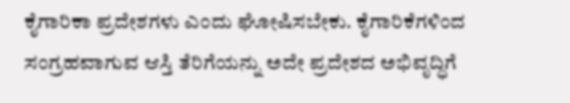ಕೈಗಾರಿಕಾ ಪ್ರದೇಶಗಳು ಎಂದು ಘೋಷಿಸಬೇಕು. ಕೈಗಾರಿಕೆಗಳಿಂದ ಸಂಗ್ರಹವಾಗುವ ಆಸ್ತಿ ತೆರಿಗೆಯನ್ನು ಅದೇ ಪ್ರದೇಶದ ಅಭಿವೃದ್ಧಿಗೆ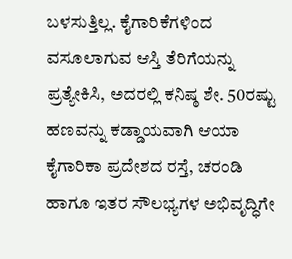ಬಳಸುತ್ತಿಲ್ಲ. ಕೈಗಾರಿಕೆಗಳಿಂದ ವಸೂಲಾಗುವ ಆಸ್ತಿ ತೆರಿಗೆಯನ್ನು ಪ್ರತ್ಯೇಕಿಸಿ, ಅದರಲ್ಲಿ ಕನಿಷ್ಠ ಶೇ. 50ರಷ್ಟು ಹಣವನ್ನು ಕಡ್ಡಾಯವಾಗಿ ಆಯಾ ಕೈಗಾರಿಕಾ ಪ್ರದೇಶದ ರಸ್ತೆ, ಚರಂಡಿ ಹಾಗೂ ಇತರ ಸೌಲಭ್ಯಗಳ ಅಭಿವೃದ್ಧಿಗೇ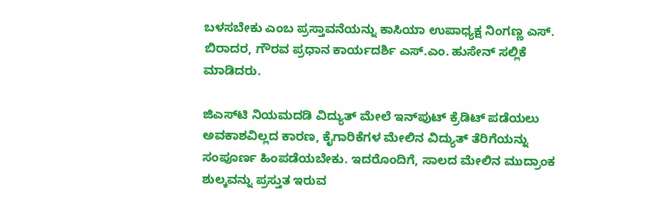ಬಳಸಬೇಕು ಎಂಬ ಪ್ರಸ್ತಾವನೆಯನ್ನು ಕಾಸಿಯಾ ಉಪಾಧ್ಯಕ್ಷ ನಿಂಗಣ್ಣ ಎಸ್. ಬಿರಾದರ, ಗೌರವ ಪ್ರಧಾನ ಕಾರ್ಯದರ್ಶಿ ಎಸ್.ಎಂ. ಹುಸೇನ್ ಸಲ್ಲಿಕೆ ಮಾಡಿದರು.

ಜಿಎಸ್‌ಟಿ ನಿಯಮದಡಿ ವಿದ್ಯುತ್ ಮೇಲೆ ಇನ್‌ಪುಟ್ ಕ್ರೆಡಿಟ್ ಪಡೆಯಲು ಅವಕಾಶವಿಲ್ಲದ ಕಾರಣ, ಕೈಗಾರಿಕೆಗಳ ಮೇಲಿನ ವಿದ್ಯುತ್ ತೆರಿಗೆಯನ್ನು ಸಂಪೂರ್ಣ ಹಿಂಪಡೆಯಬೇಕು. ಇದರೊಂದಿಗೆ, ಸಾಲದ ಮೇಲಿನ ಮುದ್ರಾಂಕ ಶುಲ್ಕವನ್ನು ಪ್ರಸ್ತುತ ಇರುವ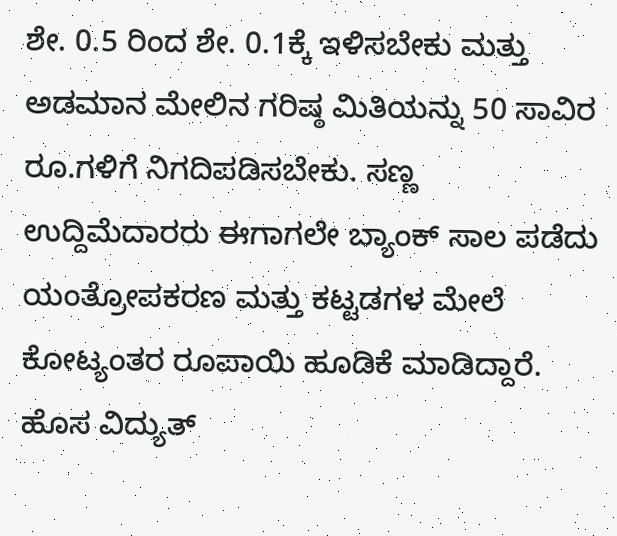ಶೇ. 0.5 ರಿಂದ ಶೇ. 0.1ಕ್ಕೆ ಇಳಿಸಬೇಕು ಮತ್ತು ಅಡಮಾನ ಮೇಲಿನ ಗರಿಷ್ಠ ಮಿತಿಯನ್ನು 50 ಸಾವಿರ ರೂ.ಗಳಿಗೆ ನಿಗದಿಪಡಿಸಬೇಕು. ಸಣ್ಣ ಉದ್ದಿಮೆದಾರರು ಈಗಾಗಲೇ ಬ್ಯಾಂಕ್ ಸಾಲ ಪಡೆದು ಯಂತ್ರೋಪಕರಣ ಮತ್ತು ಕಟ್ಟಡಗಳ ಮೇಲೆ ಕೋಟ್ಯಂತರ ರೂಪಾಯಿ ಹೂಡಿಕೆ ಮಾಡಿದ್ದಾರೆ. ಹೊಸ ವಿದ್ಯುತ್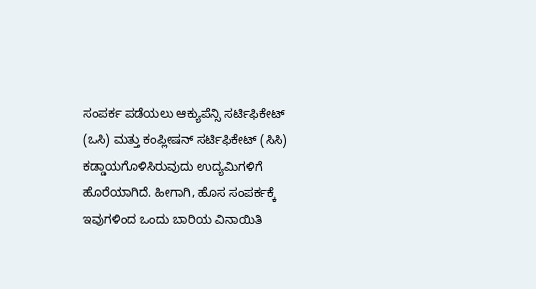ಸಂಪರ್ಕ ಪಡೆಯಲು ಆಕ್ಯುಪೆನ್ಸಿ ಸರ್ಟಿಫಿಕೇಟ್ (ಒಸಿ) ಮತ್ತು ಕಂಪ್ಲೀಷನ್ ಸರ್ಟಿಫಿಕೇಟ್ (ಸಿಸಿ) ಕಡ್ಡಾಯಗೊಳಿಸಿರುವುದು ಉದ್ಯಮಿಗಳಿಗೆ ಹೊರೆಯಾಗಿದೆ. ಹೀಗಾಗಿ, ಹೊಸ ಸಂಪರ್ಕಕ್ಕೆ ಇವುಗಳಿಂದ ಒಂದು ಬಾರಿಯ ವಿನಾಯಿತಿ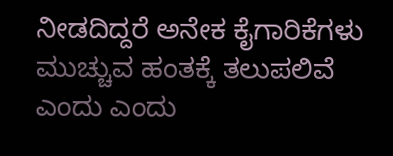ನೀಡದಿದ್ದರೆ ಅನೇಕ ಕೈಗಾರಿಕೆಗಳು ಮುಚ್ಚುವ ಹಂತಕ್ಕೆ ತಲುಪಲಿವೆ ಎಂದು ಎಂದು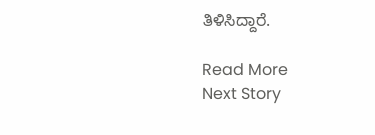ತಿಳಿಸಿದ್ದಾರೆ.

Read More
Next Story